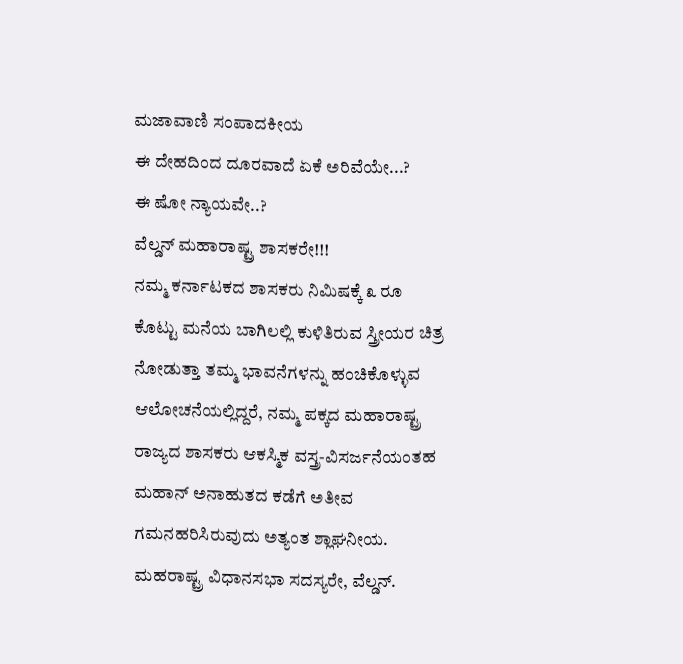ಮಜಾವಾಣಿ ಸಂಪಾದಕೀಯ
ಈ ದೇಹದಿಂದ ದೂರವಾದೆ ಏಕೆ ಅರಿವೆಯೇ...?
ಈ ಷೋ ನ್ಯಾಯವೇ..?
ವೆಲ್ಡನ್ ಮಹಾರಾಷ್ಟ್ರ ಶಾಸಕರೇ!!!
ನಮ್ಮ ಕರ್ನಾಟಕದ ಶಾಸಕರು ನಿಮಿಷಕ್ಕೆ ೩ ರೂ ಕೊಟ್ಟು ಮನೆಯ ಬಾಗಿಲಲ್ಲಿ ಕುಳಿತಿರುವ ಸ್ತ್ರೀಯರ ಚಿತ್ರ ನೋಡುತ್ತಾ ತಮ್ಮ ಭಾವನೆಗಳನ್ನು ಹಂಚಿಕೊಳ್ಳುವ ಆಲೋಚನೆಯಲ್ಲಿದ್ದರೆ, ನಮ್ಮ ಪಕ್ಕದ ಮಹಾರಾಷ್ಟ್ರ ರಾಜ್ಯದ ಶಾಸಕರು ಆಕಸ್ಮಿಕ ವಸ್ತ್ರ-ವಿಸರ್ಜನೆಯಂತಹ ಮಹಾನ್ ಅನಾಹುತದ ಕಡೆಗೆ ಅತೀವ ಗಮನಹರಿಸಿರುವುದು ಅತ್ಯಂತ ಶ್ಲಾಘನೀಯ.
ಮಹರಾಷ್ಟ್ರ ವಿಧಾನಸಭಾ ಸದಸ್ಯರೇ, ವೆಲ್ಡನ್.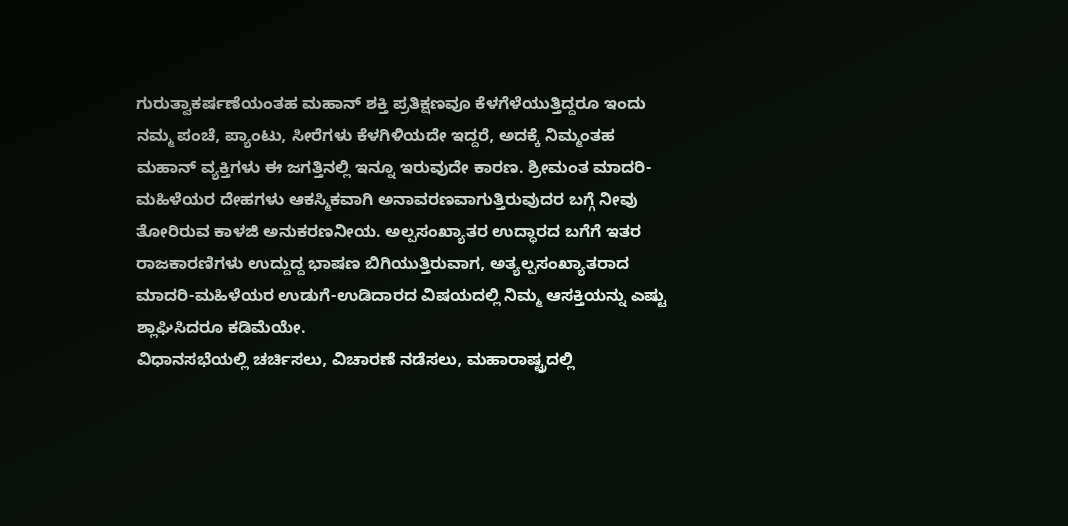ಗುರುತ್ವಾಕರ್ಷಣೆಯಂತಹ ಮಹಾನ್ ಶಕ್ತಿ ಪ್ರತಿಕ್ಷಣವೂ ಕೆಳಗೆಳೆಯುತ್ತಿದ್ದರೂ ಇಂದು ನಮ್ಮ ಪಂಚೆ, ಪ್ಯಾಂಟು, ಸೀರೆಗಳು ಕೆಳಗಿಳಿಯದೇ ಇದ್ದರೆ, ಅದಕ್ಕೆ ನಿಮ್ಮಂತಹ ಮಹಾನ್ ವ್ಯಕ್ತಿಗಳು ಈ ಜಗತ್ತಿನಲ್ಲಿ ಇನ್ನೂ ಇರುವುದೇ ಕಾರಣ. ಶ್ರೀಮಂತ ಮಾದರಿ-ಮಹಿಳೆಯರ ದೇಹಗಳು ಆಕಸ್ಮಿಕವಾಗಿ ಅನಾವರಣವಾಗುತ್ತಿರುವುದರ ಬಗ್ಗೆ ನೀವು ತೋರಿರುವ ಕಾಳಜಿ ಅನುಕರಣನೀಯ. ಅಲ್ಪಸಂಖ್ಯಾತರ ಉದ್ಧಾರದ ಬಗೆಗೆ ಇತರ ರಾಜಕಾರಣಿಗಳು ಉದ್ದುದ್ದ ಭಾಷಣ ಬಿಗಿಯುತ್ತಿರುವಾಗ, ಅತ್ಯಲ್ಪಸಂಖ್ಯಾತರಾದ ಮಾದರಿ-ಮಹಿಳೆಯರ ಉಡುಗೆ-ಉಡಿದಾರದ ವಿಷಯದಲ್ಲಿ ನಿಮ್ಮ ಆಸಕ್ತಿಯನ್ನು ಎಷ್ಟು ಶ್ಲಾಘಿಸಿದರೂ ಕಡಿಮೆಯೇ.
ವಿಧಾನಸಭೆಯಲ್ಲಿ ಚರ್ಚಿಸಲು, ವಿಚಾರಣೆ ನಡೆಸಲು, ಮಹಾರಾಷ್ಟ್ರದಲ್ಲಿ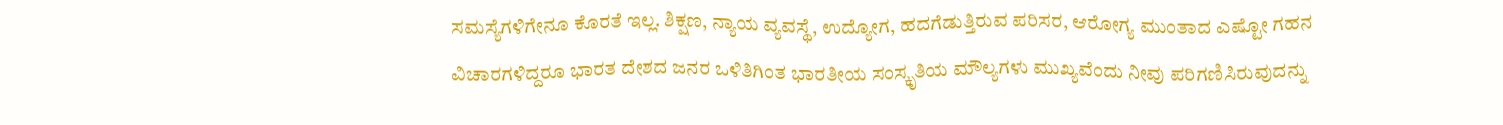ಸಮಸ್ಯೆಗಳಿಗೇನೂ ಕೊರತೆ ಇಲ್ಲ. ಶಿಕ್ಷಣ, ನ್ಯಾಯ ವ್ಯವಸ್ಥೆ, ಉದ್ಯೋಗ, ಹದಗೆಡುತ್ತಿರುವ ಪರಿಸರ, ಆರೋಗ್ಯ ಮುಂತಾದ ಎಷ್ಟೋ ಗಹನ ವಿಚಾರಗಳಿದ್ದರೂ ಭಾರತ ದೇಶದ ಜನರ ಒಳಿತಿಗಿಂತ ಭಾರತೀಯ ಸಂಸ್ಕೃತಿಯ ಮೌಲ್ಯಗಳು ಮುಖ್ಯವೆಂದು ನೀವು ಪರಿಗಣಿಸಿರುವುದನ್ನು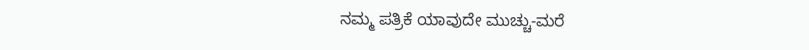ನಮ್ಮ ಪತ್ರಿಕೆ ಯಾವುದೇ ಮುಚ್ಚು-ಮರೆ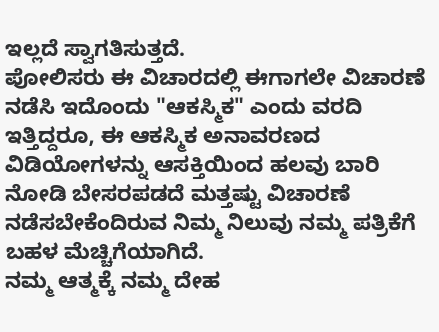ಇಲ್ಲದೆ ಸ್ವಾಗತಿಸುತ್ತದೆ.
ಪೋಲಿಸರು ಈ ವಿಚಾರದಲ್ಲಿ ಈಗಾಗಲೇ ವಿಚಾರಣೆ ನಡೆಸಿ ಇದೊಂದು "ಆಕಸ್ಮಿಕ" ಎಂದು ವರದಿ ಇತ್ತಿದ್ದರೂ, ಈ ಆಕಸ್ಮಿಕ ಅನಾವರಣದ ವಿಡಿಯೋಗಳನ್ನು ಆಸಕ್ತಿಯಿಂದ ಹಲವು ಬಾರಿ ನೋಡಿ ಬೇಸರಪಡದೆ ಮತ್ತಷ್ಟು ವಿಚಾರಣೆ ನಡೆಸಬೇಕೆಂದಿರುವ ನಿಮ್ಮ ನಿಲುವು ನಮ್ಮ ಪತ್ರಿಕೆಗೆ ಬಹಳ ಮೆಚ್ಚಿಗೆಯಾಗಿದೆ.
ನಮ್ಮ ಆತ್ಮಕ್ಕೆ ನಮ್ಮ ದೇಹ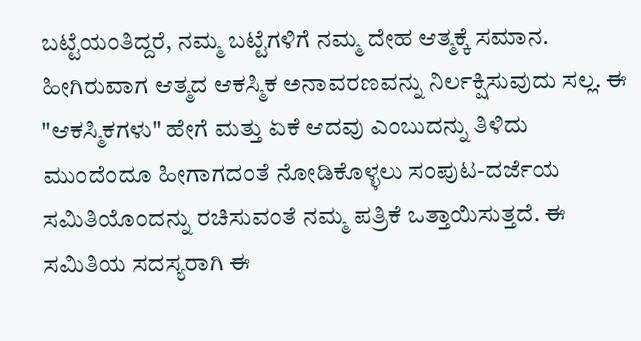ಬಟ್ಟೆಯಂತಿದ್ದರೆ, ನಮ್ಮ ಬಟ್ಟೆಗಳಿಗೆ ನಮ್ಮ ದೇಹ ಆತ್ಮಕ್ಕೆ ಸಮಾನ. ಹೀಗಿರುವಾಗ ಆತ್ಮದ ಆಕಸ್ಮಿಕ ಅನಾವರಣವನ್ನು ನಿರ್ಲಕ್ಷಿಸುವುದು ಸಲ್ಲ. ಈ "ಆಕಸ್ಮಿಕಗಳು" ಹೇಗೆ ಮತ್ತು ಏಕೆ ಆದವು ಎಂಬುದನ್ನು ತಿಳಿದು ಮುಂದೆಂದೂ ಹೀಗಾಗದಂತೆ ನೋಡಿಕೊಳ್ಳಲು ಸಂಪುಟ-ದರ್ಜೆಯ ಸಮಿತಿಯೊಂದನ್ನು ರಚಿಸುವಂತೆ ನಮ್ಮ ಪತ್ರಿಕೆ ಒತ್ತಾಯಿಸುತ್ತದೆ. ಈ ಸಮಿತಿಯ ಸದಸ್ಯರಾಗಿ ಈ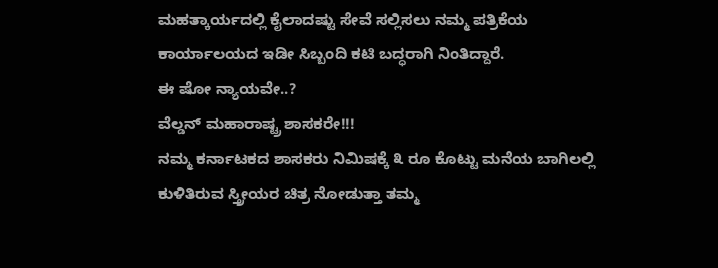ಮಹತ್ಕಾರ್ಯದಲ್ಲಿ ಕೈಲಾದಷ್ಟು ಸೇವೆ ಸಲ್ಲಿಸಲು ನಮ್ಮ ಪತ್ರಿಕೆಯ ಕಾರ್ಯಾಲಯದ ಇಡೀ ಸಿಬ್ಬಂದಿ ಕಟಿ ಬದ್ಧರಾಗಿ ನಿಂತಿದ್ದಾರೆ.
ಈ ಷೋ ನ್ಯಾಯವೇ..?
ವೆಲ್ಡನ್ ಮಹಾರಾಷ್ಟ್ರ ಶಾಸಕರೇ!!!
ನಮ್ಮ ಕರ್ನಾಟಕದ ಶಾಸಕರು ನಿಮಿಷಕ್ಕೆ ೩ ರೂ ಕೊಟ್ಟು ಮನೆಯ ಬಾಗಿಲಲ್ಲಿ ಕುಳಿತಿರುವ ಸ್ತ್ರೀಯರ ಚಿತ್ರ ನೋಡುತ್ತಾ ತಮ್ಮ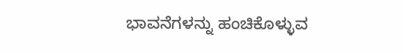ಭಾವನೆಗಳನ್ನು ಹಂಚಿಕೊಳ್ಳುವ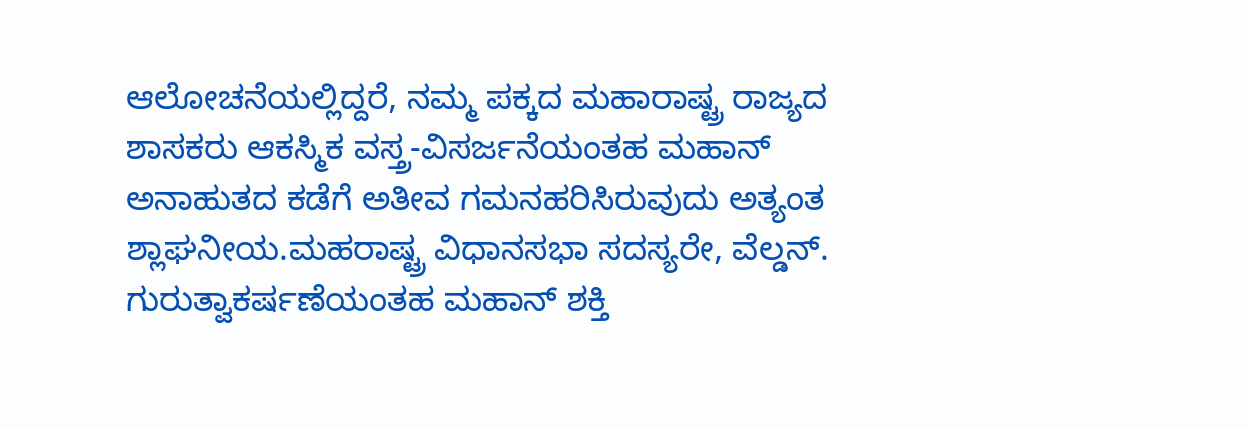ಆಲೋಚನೆಯಲ್ಲಿದ್ದರೆ, ನಮ್ಮ ಪಕ್ಕದ ಮಹಾರಾಷ್ಟ್ರ ರಾಜ್ಯದ ಶಾಸಕರು ಆಕಸ್ಮಿಕ ವಸ್ತ್ರ-ವಿಸರ್ಜನೆಯಂತಹ ಮಹಾನ್ ಅನಾಹುತದ ಕಡೆಗೆ ಅತೀವ ಗಮನಹರಿಸಿರುವುದು ಅತ್ಯಂತ ಶ್ಲಾಘನೀಯ.ಮಹರಾಷ್ಟ್ರ ವಿಧಾನಸಭಾ ಸದಸ್ಯರೇ, ವೆಲ್ಡನ್.
ಗುರುತ್ವಾಕರ್ಷಣೆಯಂತಹ ಮಹಾನ್ ಶಕ್ತಿ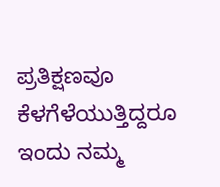ಪ್ರತಿಕ್ಷಣವೂ ಕೆಳಗೆಳೆಯುತ್ತಿದ್ದರೂ ಇಂದು ನಮ್ಮ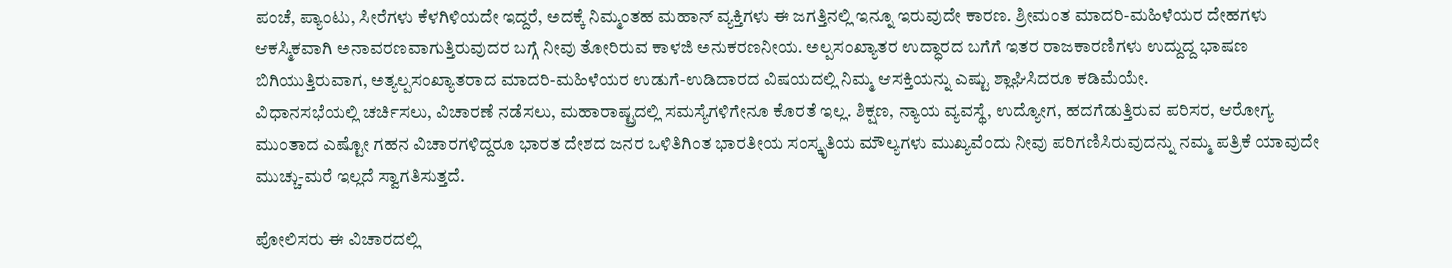ಪಂಚೆ, ಪ್ಯಾಂಟು, ಸೀರೆಗಳು ಕೆಳಗಿಳಿಯದೇ ಇದ್ದರೆ, ಅದಕ್ಕೆ ನಿಮ್ಮಂತಹ ಮಹಾನ್ ವ್ಯಕ್ತಿಗಳು ಈ ಜಗತ್ತಿನಲ್ಲಿ ಇನ್ನೂ ಇರುವುದೇ ಕಾರಣ. ಶ್ರೀಮಂತ ಮಾದರಿ-ಮಹಿಳೆಯರ ದೇಹಗಳು ಆಕಸ್ಮಿಕವಾಗಿ ಅನಾವರಣವಾಗುತ್ತಿರುವುದರ ಬಗ್ಗೆ ನೀವು ತೋರಿರುವ ಕಾಳಜಿ ಅನುಕರಣನೀಯ. ಅಲ್ಪಸಂಖ್ಯಾತರ ಉದ್ಧಾರದ ಬಗೆಗೆ ಇತರ ರಾಜಕಾರಣಿಗಳು ಉದ್ದುದ್ದ ಭಾಷಣ ಬಿಗಿಯುತ್ತಿರುವಾಗ, ಅತ್ಯಲ್ಪಸಂಖ್ಯಾತರಾದ ಮಾದರಿ-ಮಹಿಳೆಯರ ಉಡುಗೆ-ಉಡಿದಾರದ ವಿಷಯದಲ್ಲಿ ನಿಮ್ಮ ಆಸಕ್ತಿಯನ್ನು ಎಷ್ಟು ಶ್ಲಾಘಿಸಿದರೂ ಕಡಿಮೆಯೇ.
ವಿಧಾನಸಭೆಯಲ್ಲಿ ಚರ್ಚಿಸಲು, ವಿಚಾರಣೆ ನಡೆಸಲು, ಮಹಾರಾಷ್ಟ್ರದಲ್ಲಿ ಸಮಸ್ಯೆಗಳಿಗೇನೂ ಕೊರತೆ ಇಲ್ಲ. ಶಿಕ್ಷಣ, ನ್ಯಾಯ ವ್ಯವಸ್ಥೆ, ಉದ್ಯೋಗ, ಹದಗೆಡುತ್ತಿರುವ ಪರಿಸರ, ಆರೋಗ್ಯ ಮುಂತಾದ ಎಷ್ಟೋ ಗಹನ ವಿಚಾರಗಳಿದ್ದರೂ ಭಾರತ ದೇಶದ ಜನರ ಒಳಿತಿಗಿಂತ ಭಾರತೀಯ ಸಂಸ್ಕೃತಿಯ ಮೌಲ್ಯಗಳು ಮುಖ್ಯವೆಂದು ನೀವು ಪರಿಗಣಿಸಿರುವುದನ್ನು ನಮ್ಮ ಪತ್ರಿಕೆ ಯಾವುದೇ ಮುಚ್ಚು-ಮರೆ ಇಲ್ಲದೆ ಸ್ವಾಗತಿಸುತ್ತದೆ.

ಪೋಲಿಸರು ಈ ವಿಚಾರದಲ್ಲಿ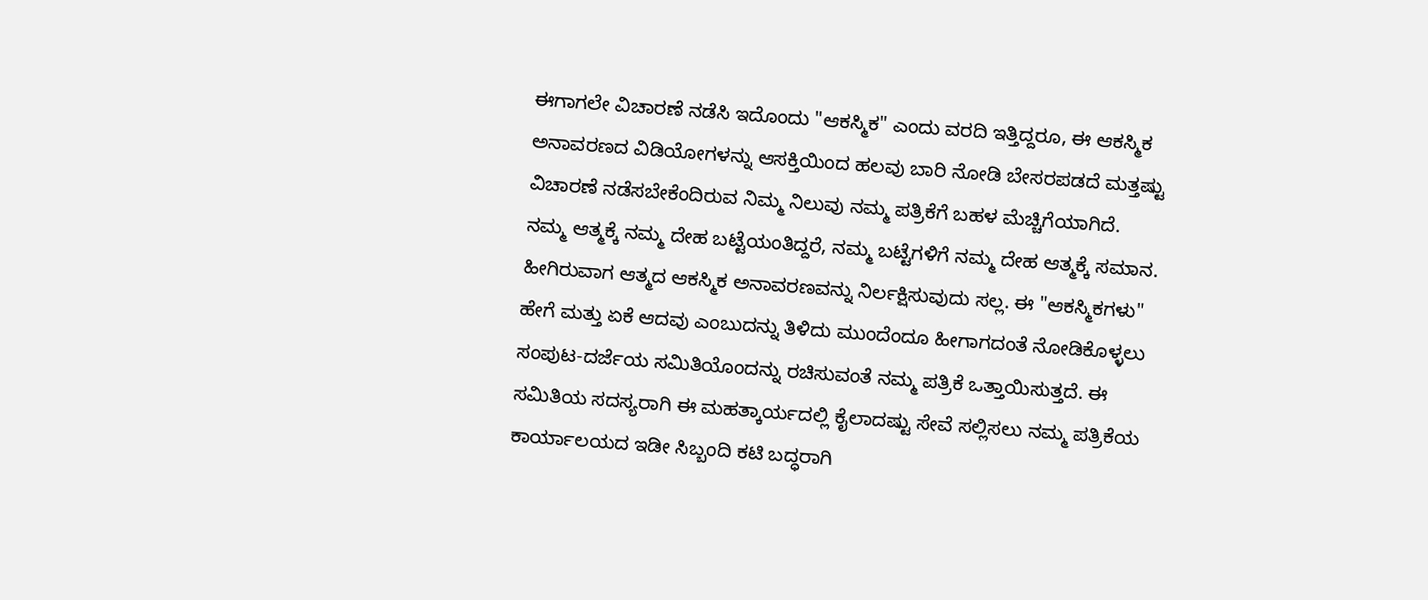ಈಗಾಗಲೇ ವಿಚಾರಣೆ ನಡೆಸಿ ಇದೊಂದು "ಆಕಸ್ಮಿಕ" ಎಂದು ವರದಿ ಇತ್ತಿದ್ದರೂ, ಈ ಆಕಸ್ಮಿಕ ಅನಾವರಣದ ವಿಡಿಯೋಗಳನ್ನು ಆಸಕ್ತಿಯಿಂದ ಹಲವು ಬಾರಿ ನೋಡಿ ಬೇಸರಪಡದೆ ಮತ್ತಷ್ಟು ವಿಚಾರಣೆ ನಡೆಸಬೇಕೆಂದಿರುವ ನಿಮ್ಮ ನಿಲುವು ನಮ್ಮ ಪತ್ರಿಕೆಗೆ ಬಹಳ ಮೆಚ್ಚಿಗೆಯಾಗಿದೆ.
ನಮ್ಮ ಆತ್ಮಕ್ಕೆ ನಮ್ಮ ದೇಹ ಬಟ್ಟೆಯಂತಿದ್ದರೆ, ನಮ್ಮ ಬಟ್ಟೆಗಳಿಗೆ ನಮ್ಮ ದೇಹ ಆತ್ಮಕ್ಕೆ ಸಮಾನ. ಹೀಗಿರುವಾಗ ಆತ್ಮದ ಆಕಸ್ಮಿಕ ಅನಾವರಣವನ್ನು ನಿರ್ಲಕ್ಷಿಸುವುದು ಸಲ್ಲ. ಈ "ಆಕಸ್ಮಿಕಗಳು" ಹೇಗೆ ಮತ್ತು ಏಕೆ ಆದವು ಎಂಬುದನ್ನು ತಿಳಿದು ಮುಂದೆಂದೂ ಹೀಗಾಗದಂತೆ ನೋಡಿಕೊಳ್ಳಲು ಸಂಪುಟ-ದರ್ಜೆಯ ಸಮಿತಿಯೊಂದನ್ನು ರಚಿಸುವಂತೆ ನಮ್ಮ ಪತ್ರಿಕೆ ಒತ್ತಾಯಿಸುತ್ತದೆ. ಈ ಸಮಿತಿಯ ಸದಸ್ಯರಾಗಿ ಈ ಮಹತ್ಕಾರ್ಯದಲ್ಲಿ ಕೈಲಾದಷ್ಟು ಸೇವೆ ಸಲ್ಲಿಸಲು ನಮ್ಮ ಪತ್ರಿಕೆಯ ಕಾರ್ಯಾಲಯದ ಇಡೀ ಸಿಬ್ಬಂದಿ ಕಟಿ ಬದ್ಧರಾಗಿ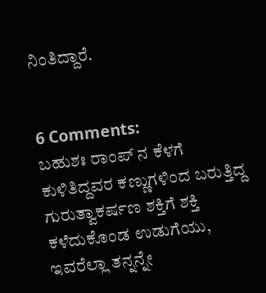ನಿಂತಿದ್ದಾರೆ.


6 Comments:
ಬಹುಶಃ ರಾಂಪ್ ನ ಕೆಳಗೆ ಕುಳಿತಿದ್ದವರ ಕಣ್ಣುಗಳಿಂದ ಬರುತ್ತಿದ್ದ ಗುರುತ್ವಾಕರ್ಷಣ ಶಕ್ತಿಗೆ ಶಕ್ತಿ ಕಳೆದುಕೊಂಡ ಉಡುಗೆಯು, ಇವರೆಲ್ಲಾ ತನ್ನನ್ನೇ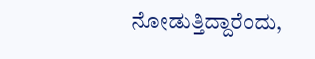ನೋಡುತ್ತಿದ್ದಾರೆಂದು,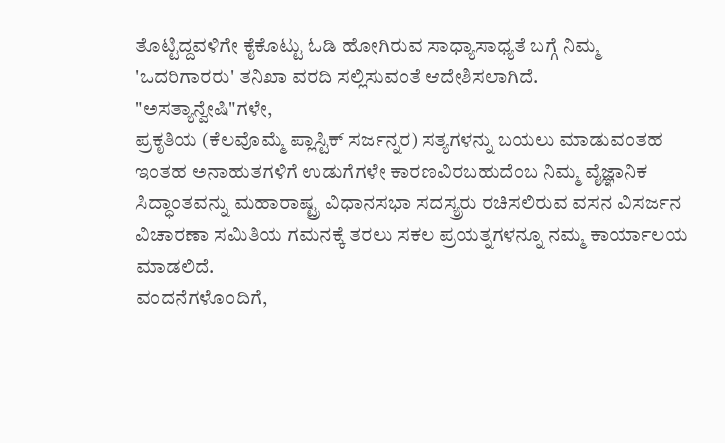ತೊಟ್ಟಿದ್ದವಳಿಗೇ ಕೈಕೊಟ್ಟು ಓಡಿ ಹೋಗಿರುವ ಸಾಧ್ಯಾಸಾಧ್ಯತೆ ಬಗ್ಗೆ ನಿಮ್ಮ 'ಒದರಿಗಾರರು' ತನಿಖಾ ವರದಿ ಸಲ್ಲಿಸುವಂತೆ ಆದೇಶಿಸಲಾಗಿದೆ.
"ಅಸತ್ಯಾನ್ವೇಷಿ"ಗಳೇ,
ಪ್ರಕೃತಿಯ (ಕೆಲವೊಮ್ಮೆ ಪ್ಲಾಸ್ಟಿಕ್ ಸರ್ಜನ್ನರ) ಸತ್ಯಗಳನ್ನು ಬಯಲು ಮಾಡುವಂತಹ ಇಂತಹ ಅನಾಹುತಗಳಿಗೆ ಉಡುಗೆಗಳೇ ಕಾರಣವಿರಬಹುದೆಂಬ ನಿಮ್ಮ ವೈಜ್ಞಾನಿಕ ಸಿದ್ಧಾಂತವನ್ನು ಮಹಾರಾಷ್ಟ್ರ ವಿಧಾನಸಭಾ ಸದಸ್ಯ್ರರು ರಚಿಸಲಿರುವ ವಸನ ವಿಸರ್ಜನ ವಿಚಾರಣಾ ಸಮಿತಿಯ ಗಮನಕ್ಕೆ ತರಲು ಸಕಲ ಪ್ರಯತ್ನಗಳನ್ನೂ ನಮ್ಮ ಕಾರ್ಯಾಲಯ ಮಾಡಲಿದೆ.
ವಂದನೆಗಳೊಂದಿಗೆ,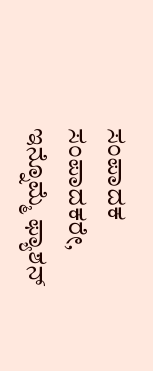ಸಂಪಾದಕ
ಸಂಪಾದಕರೇ,
ಇನ್ನೊಮ್ಮೆ ಫ್ಯಾಶನ್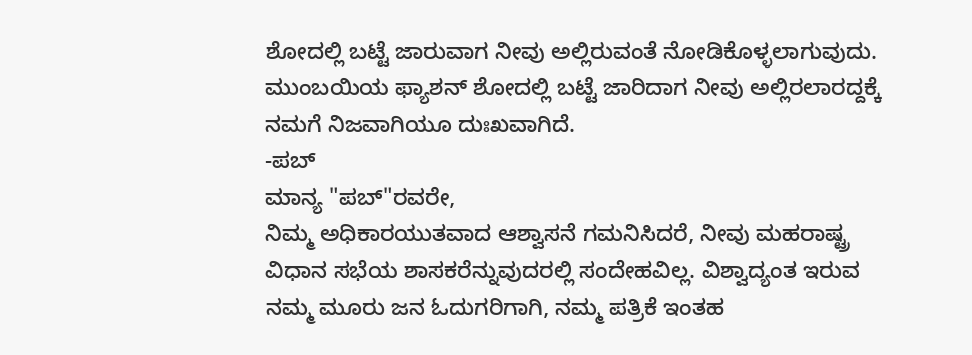ಶೋದಲ್ಲಿ ಬಟ್ಟೆ ಜಾರುವಾಗ ನೀವು ಅಲ್ಲಿರುವಂತೆ ನೋಡಿಕೊಳ್ಳಲಾಗುವುದು. ಮುಂಬಯಿಯ ಫ್ಯಾಶನ್ ಶೋದಲ್ಲಿ ಬಟ್ಟೆ ಜಾರಿದಾಗ ನೀವು ಅಲ್ಲಿರಲಾರದ್ದಕ್ಕೆ ನಮಗೆ ನಿಜವಾಗಿಯೂ ದುಃಖವಾಗಿದೆ.
-ಪಬ್
ಮಾನ್ಯ "ಪಬ್"ರವರೇ,
ನಿಮ್ಮ ಅಧಿಕಾರಯುತವಾದ ಆಶ್ವಾಸನೆ ಗಮನಿಸಿದರೆ, ನೀವು ಮಹರಾಷ್ಟ್ರ ವಿಧಾನ ಸಭೆಯ ಶಾಸಕರೆನ್ನುವುದರಲ್ಲಿ ಸಂದೇಹವಿಲ್ಲ. ವಿಶ್ವಾದ್ಯಂತ ಇರುವ ನಮ್ಮ ಮೂರು ಜನ ಓದುಗರಿಗಾಗಿ, ನಮ್ಮ ಪತ್ರಿಕೆ ಇಂತಹ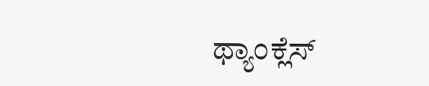ಥ್ಯಾಂಕ್ಲೆಸ್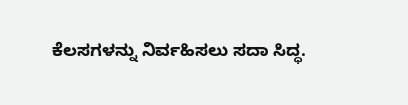ಕೆಲಸಗಳನ್ನು ನಿರ್ವಹಿಸಲು ಸದಾ ಸಿದ್ಧ.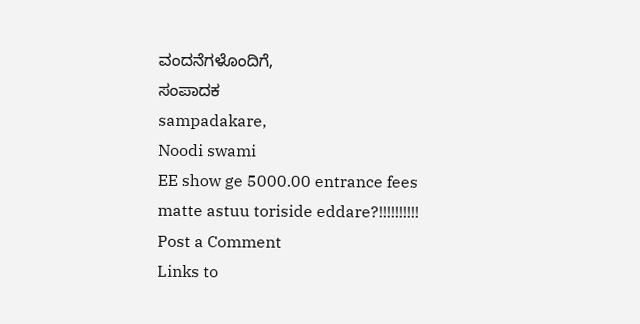ವಂದನೆಗಳೊಂದಿಗೆ,
ಸಂಪಾದಕ
sampadakare,
Noodi swami
EE show ge 5000.00 entrance fees matte astuu toriside eddare?!!!!!!!!!!
Post a Comment
Links to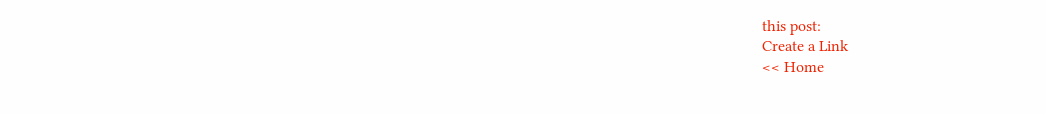this post:
Create a Link
<< Home